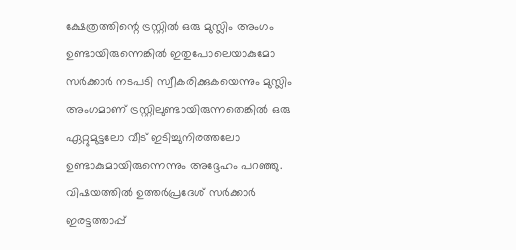ക്ഷേത്രത്തിന്റെ ട്രസ്റ്റിൽ ഒരു മുസ്ലിം അംഗം ഉണ്ടായിരുന്നെങ്കിൽ ഇതുപോലെയാകുമോ സർക്കാർ നടപടി സ്വീകരിക്കുകയെന്നും മുസ്ലിം അംഗമാണ് ട്രസ്റ്റിലുണ്ടായിരുന്നതെങ്കിൽ ഒരു ഏറ്റുമുട്ടലോ വീട് ഇടിച്ചുനിരത്തലോ ഉണ്ടാകുമായിരുന്നെന്നും അദ്ദേഹം പറഞ്ഞു. വിഷയത്തിൽ ഉത്തർപ്രദേശ് സർക്കാർ ഇരട്ടത്താപ്പ്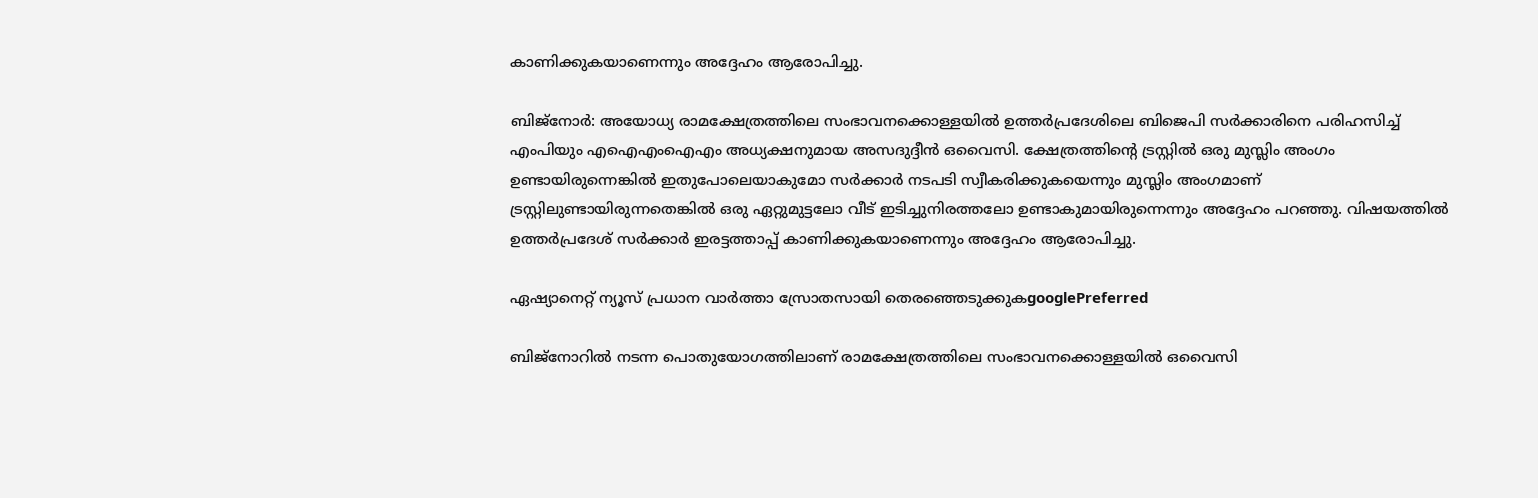കാണിക്കുകയാണെന്നും അദ്ദേഹം ആരോപിച്ചു.

ബിജ്നോർ: അയോധ്യ രാമക്ഷേത്രത്തിലെ സംഭാവനക്കൊള്ളയിൽ ഉത്തർപ്രദേശിലെ ബിജെപി സർക്കാരിനെ പരിഹസിച്ച് എംപിയും എഐഎംഐഎം അധ്യക്ഷനുമായ അസദുദ്ദീൻ ഒവൈസി. ക്ഷേത്രത്തിന്റെ ട്രസ്റ്റിൽ ഒരു മുസ്ലിം അംഗം ഉണ്ടായിരുന്നെങ്കിൽ ഇതുപോലെയാകുമോ സർക്കാർ നടപടി സ്വീകരിക്കുകയെന്നും മുസ്ലിം അംഗമാണ് ട്രസ്റ്റിലുണ്ടായിരുന്നതെങ്കിൽ ഒരു ഏറ്റുമുട്ടലോ വീട് ഇടിച്ചുനിരത്തലോ ഉണ്ടാകുമായിരുന്നെന്നും അദ്ദേഹം പറഞ്ഞു. വിഷയത്തിൽ ഉത്തർപ്രദേശ് സർക്കാർ ഇരട്ടത്താപ്പ് കാണിക്കുകയാണെന്നും അദ്ദേഹം ആരോപിച്ചു.

ഏഷ്യാനെറ്റ് ന്യൂസ് പ്രധാന വാർത്താ സ്രോതസായി തെരഞ്ഞെടുക്കുകgooglePreferred

ബിജ്നോറിൽ നടന്ന പൊതുയോഗത്തിലാണ് രാമക്ഷേത്രത്തിലെ സംഭാവനക്കൊള്ളയിൽ ഒവൈസി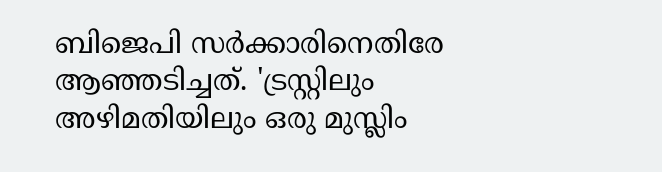ബിജെപി സ‍ർക്കാരിനെതിരേ ആഞ്ഞടിച്ചത്. 'ട്രസ്റ്റിലും അഴിമതിയിലും ഒരു മുസ്ലിം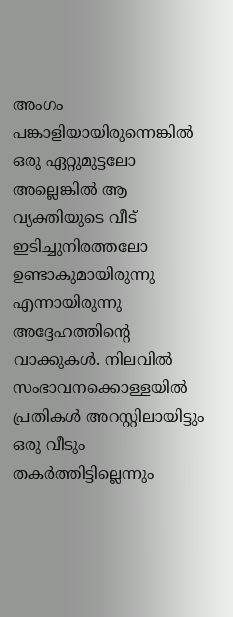അംഗം പങ്കാളിയായിരുന്നെങ്കിൽ ഒരു ഏറ്റുമുട്ടലോ അല്ലെങ്കിൽ ആ വ്യക്തിയുടെ വീട് ഇടിച്ചുനിരത്തലോ ഉണ്ടാകുമായിരുന്നു എന്നായിരുന്നു അദ്ദേഹത്തിന്റെ വാക്കുകൾ. നിലവിൽ സംഭാവനക്കൊള്ളയിൽ പ്രതികൾ അറസ്റ്റിലായിട്ടും ഒരു വീടും തകർത്തിട്ടില്ലെന്നും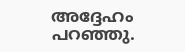അദ്ദേഹം പറഞ്ഞു.